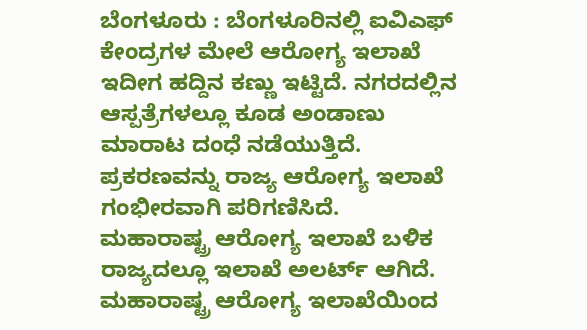ಬೆಂಗಳೂರು : ಬೆಂಗಳೂರಿನಲ್ಲಿ ಐವಿಎಫ್ ಕೇಂದ್ರಗಳ ಮೇಲೆ ಆರೋಗ್ಯ ಇಲಾಖೆ ಇದೀಗ ಹದ್ದಿನ ಕಣ್ಣು ಇಟ್ಟಿದೆ. ನಗರದಲ್ಲಿನ ಆಸ್ಪತ್ರೆಗಳಲ್ಲೂ ಕೂಡ ಅಂಡಾಣು ಮಾರಾಟ ದಂಧೆ ನಡೆಯುತ್ತಿದೆ. ಪ್ರಕರಣವನ್ನು ರಾಜ್ಯ ಆರೋಗ್ಯ ಇಲಾಖೆ ಗಂಭೀರವಾಗಿ ಪರಿಗಣಿಸಿದೆ.
ಮಹಾರಾಷ್ಟ್ರ ಆರೋಗ್ಯ ಇಲಾಖೆ ಬಳಿಕ ರಾಜ್ಯದಲ್ಲೂ ಇಲಾಖೆ ಅಲರ್ಟ್ ಆಗಿದೆ. ಮಹಾರಾಷ್ಟ್ರ ಆರೋಗ್ಯ ಇಲಾಖೆಯಿಂದ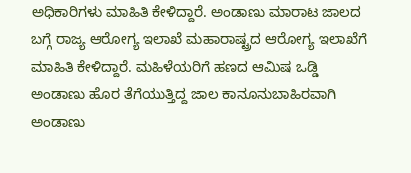ಅಧಿಕಾರಿಗಳು ಮಾಹಿತಿ ಕೇಳಿದ್ದಾರೆ. ಅಂಡಾಣು ಮಾರಾಟ ಜಾಲದ ಬಗ್ಗೆ ರಾಜ್ಯ ಆರೋಗ್ಯ ಇಲಾಖೆ ಮಹಾರಾಷ್ಟ್ರದ ಆರೋಗ್ಯ ಇಲಾಖೆಗೆ ಮಾಹಿತಿ ಕೇಳಿದ್ದಾರೆ. ಮಹಿಳೆಯರಿಗೆ ಹಣದ ಆಮಿಷ ಒಡ್ಡಿ ಅಂಡಾಣು ಹೊರ ತೆಗೆಯುತ್ತಿದ್ದ ಜಾಲ ಕಾನೂನುಬಾಹಿರವಾಗಿ ಅಂಡಾಣು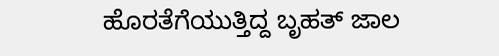ಹೊರತೆಗೆಯುತ್ತಿದ್ದ ಬೃಹತ್ ಜಾಲ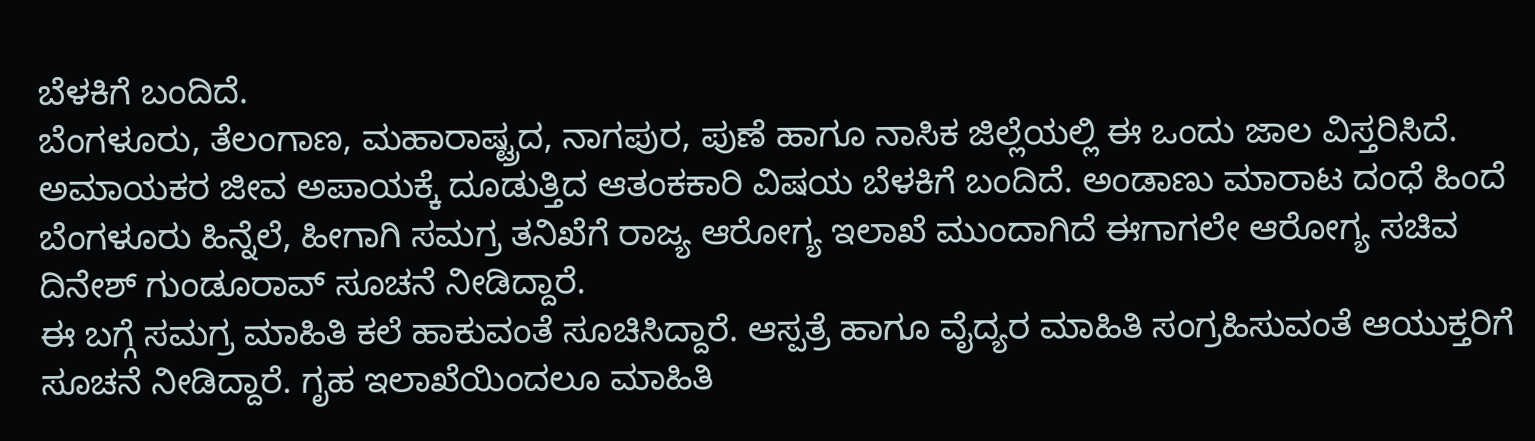ಬೆಳಕಿಗೆ ಬಂದಿದೆ.
ಬೆಂಗಳೂರು, ತೆಲಂಗಾಣ, ಮಹಾರಾಷ್ಟ್ರದ, ನಾಗಪುರ, ಪುಣೆ ಹಾಗೂ ನಾಸಿಕ ಜಿಲ್ಲೆಯಲ್ಲಿ ಈ ಒಂದು ಜಾಲ ವಿಸ್ತರಿಸಿದೆ. ಅಮಾಯಕರ ಜೀವ ಅಪಾಯಕ್ಕೆ ದೂಡುತ್ತಿದ ಆತಂಕಕಾರಿ ವಿಷಯ ಬೆಳಕಿಗೆ ಬಂದಿದೆ. ಅಂಡಾಣು ಮಾರಾಟ ದಂಧೆ ಹಿಂದೆ ಬೆಂಗಳೂರು ಹಿನ್ನೆಲೆ, ಹೀಗಾಗಿ ಸಮಗ್ರ ತನಿಖೆಗೆ ರಾಜ್ಯ ಆರೋಗ್ಯ ಇಲಾಖೆ ಮುಂದಾಗಿದೆ ಈಗಾಗಲೇ ಆರೋಗ್ಯ ಸಚಿವ ದಿನೇಶ್ ಗುಂಡೂರಾವ್ ಸೂಚನೆ ನೀಡಿದ್ದಾರೆ.
ಈ ಬಗ್ಗೆ ಸಮಗ್ರ ಮಾಹಿತಿ ಕಲೆ ಹಾಕುವಂತೆ ಸೂಚಿಸಿದ್ದಾರೆ. ಆಸ್ಪತ್ರೆ ಹಾಗೂ ವೈದ್ಯರ ಮಾಹಿತಿ ಸಂಗ್ರಹಿಸುವಂತೆ ಆಯುಕ್ತರಿಗೆ ಸೂಚನೆ ನೀಡಿದ್ದಾರೆ. ಗೃಹ ಇಲಾಖೆಯಿಂದಲೂ ಮಾಹಿತಿ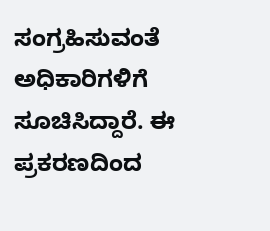ಸಂಗ್ರಹಿಸುವಂತೆ ಅಧಿಕಾರಿಗಳಿಗೆ ಸೂಚಿಸಿದ್ದಾರೆ. ಈ ಪ್ರಕರಣದಿಂದ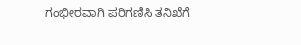ಗಂಭೀರವಾಗಿ ಪರಿಗಣಿಸಿ ತನಿಖೆಗೆ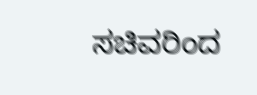ಸಚಿವರಿಂದ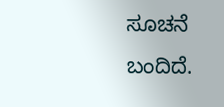ಸೂಚನೆ ಬಂದಿದೆ.